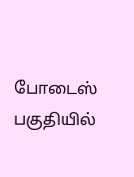போடைஸ் பகுதியில்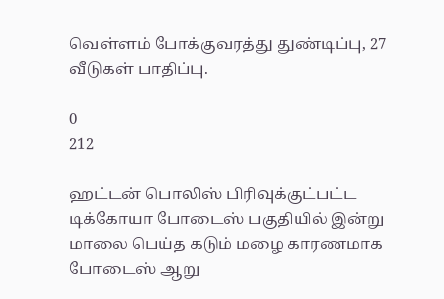வெள்ளம் போக்குவரத்து துண்டிப்பு, 27 வீடுகள் பாதிப்பு.

0
212

ஹட்டன் பொலிஸ் பிரிவுக்குட்பட்ட டிக்கோயா போடைஸ் பகுதியில் இன்று மாலை பெய்த கடும் மழை காரணமாக போடைஸ் ஆறு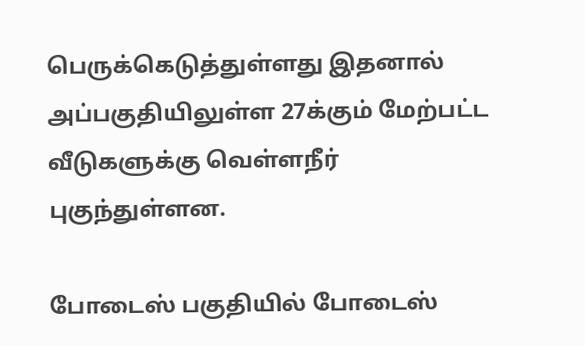பெருக்கெடுத்துள்ளது இதனால் அப்பகுதியிலுள்ள 27க்கும் மேற்பட்ட வீடுகளுக்கு வெள்ளநீர் புகுந்துள்ளன.

போடைஸ் பகுதியில் போடைஸ்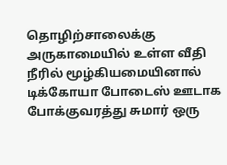தொழிற்சாலைக்கு அருகாமையில் உள்ள வீதி நீரில் மூழ்கியமையினால் டிக்கோயா போடைஸ் ஊடாக போக்குவரத்து சுமார் ஒரு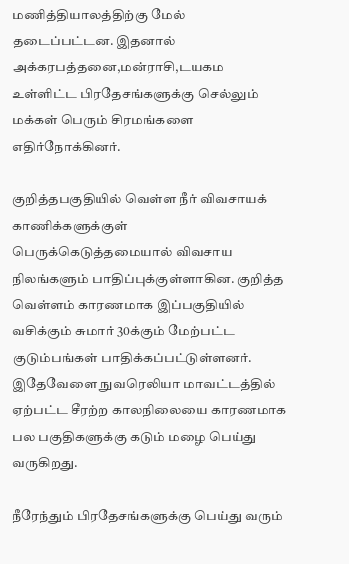மணித்தியாலத்திற்கு மேல் தடைப்பட்டன. இதனால் அக்கரபத்தனை,மன்ராசி,டயகம உள்ளிட்ட பிரதேசங்களுக்கு செல்லும் மக்கள் பெரும் சிரமங்களை எதிர்நோக்கினர்.

குறித்தபகுதியில் வெள்ள நீர் விவசாயக் காணிக்களுக்குள் பெருக்கெடுத்தமையால் விவசாய நிலங்களும் பாதிப்புக்குள்ளாகின. குறித்த வெள்ளம் காரணமாக இப்பகுதியில் வசிக்கும் சுமார் 30க்கும் மேற்பட்ட குடும்பங்கள் பாதிக்கப்பட்டுள்ளனர். இதேவேளை நுவரெலியா மாவட்டத்தில் ஏற்பட்ட சீரற்ற காலநிலையை காரணமாக பல பகுதிகளுக்கு கடும் மழை பெய்து வருகிறது.

நீரேந்தும் பிரதேசங்களுக்கு பெய்து வரும்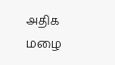அதிக மழை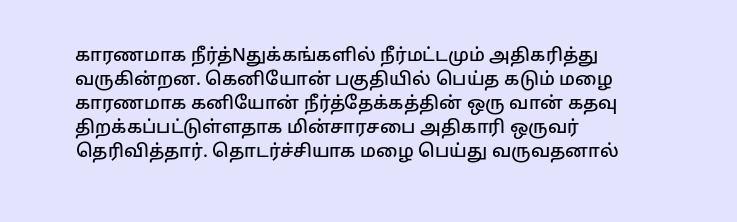காரணமாக நீர்த்Nதுக்கங்களில் நீர்மட்டமும் அதிகரித்து வருகின்றன. கெனியோன் பகுதியில் பெய்த கடும் மழை காரணமாக கனியோன் நீர்த்தேக்கத்தின் ஒரு வான் கதவு திறக்கப்பட்டுள்ளதாக மின்சாரசபை அதிகாரி ஒருவர் தெரிவித்தார். தொடர்ச்சியாக மழை பெய்து வருவதனால்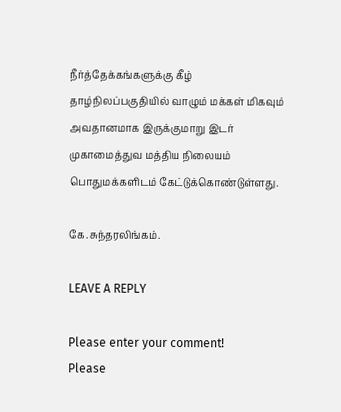நீர்த்தேக்கங்களுக்கு கீழ் தாழ்நிலப்பகுதியில் வாழும் மக்கள் மிகவும் அவதானமாக இருக்குமாறு இடர் முகாமைத்துவ மத்திய நிலையம் பொதுமக்களிடம் கேட்டுக்கொண்டுள்ளது.

கே.சுந்தரலிங்கம்.

LEAVE A REPLY

Please enter your comment!
Please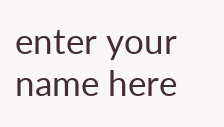enter your name here